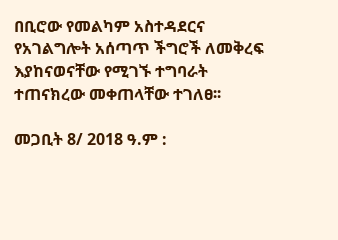በቢሮው የመልካም አስተዳደርና የአገልግሎት አሰጣጥ ችግሮች ለመቅረፍ እያከናወናቸው የሚገኙ ተግባራት ተጠናክረው መቀጠላቸው ተገለፀ፡፡

መጋቢት 8/ 2018 ዓ.ም :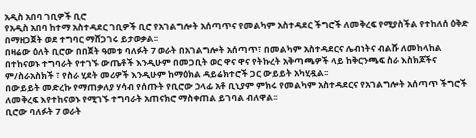አዲስ አበባ ገቢዎች ቢሮ
የአዲስ አበባ ከተማ አስተዳደር ገቢዎች ቢሮ የአገልግሎት አሰጣጥና የመልካም አስተዳደር ችግሮች ለመቅረፍ የሚያስችል የተከለሰ ዕቅድ በማዘጋጀት ወደ ተግባር ማሸጋገሩ ይታወቃል፡፡
በዛሬው ዕለት ቢሮው በበጀት ዓመቱ ባለፉት 7 ወራት በአገልግሎት አሰጣጥ፣ በመልካም አስተዳደርና ሌብነትና ብልሹ ለመከላከል በተከናወኑ ተግባራት የተገኙ ውጤቶች እንዲሁም በመጋቢት ወር ዋና ዋና የትኩረት አቅጣጫዎች ላይ ከቅርንጫፍ ስራ እስክጆችና ም/ስራአስክች ፣ የስራ ሂደት መሪዎች እንዲሁም ከማዕክል ዳይሬክተሮች ጋር ውይይት አካሂዷል፡፡
በውይይት መድረኩ የማጠቃለያ ሃሳብ የሰጡት የቢሮው ኃላፊ አቶ ቢኒያም ምክሩ የመልካም አስተዳደርና የአገልግሎት አሰጣጥ ችግሮች ለመቅረፍ እየተከናወኑ የሚገኙ ተግባራት አጠናክሮ ማስቀጠል ይገባል ብለዋል፡፡
ቢሮው ባለፉት 7 ወራት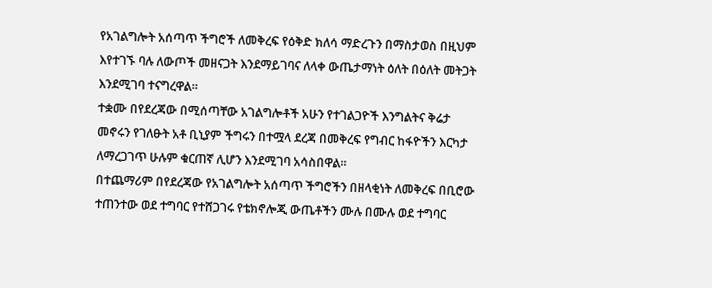የአገልግሎት አሰጣጥ ችግሮች ለመቅረፍ የዕቅድ ክለሳ ማድረጉን በማስታወስ በዚህም እየተገኙ ባሉ ለውጦች መዘናጋት እንደማይገባና ለላቀ ውጤታማነት ዕለት በዕለት መትጋት እንደሚገባ ተናግረዋል፡፡
ተቋሙ በየደረጃው በሚሰጣቸው አገልግሎቶች አሁን የተገልጋዮች እንግልትና ቅሬታ መኖሩን የገለፁት አቶ ቢኒያም ችግሩን በተሟላ ደረጃ በመቅረፍ የግብር ከፋዮችን እርካታ ለማረጋገጥ ሁሉም ቁርጠኛ ሊሆን እንደሚገባ አሳስበዋል፡፡
በተጨማሪም በየደረጃው የአገልግሎት አሰጣጥ ችግሮችን በዘላቂነት ለመቅረፍ በቢሮው ተጠንተው ወደ ተግባር የተሸጋገሩ የቴክኖሎጂ ውጤቶችን ሙሉ በሙሉ ወደ ተግባር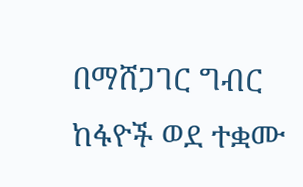በማሸጋገር ግብር ከፋዮች ወደ ተቋሙ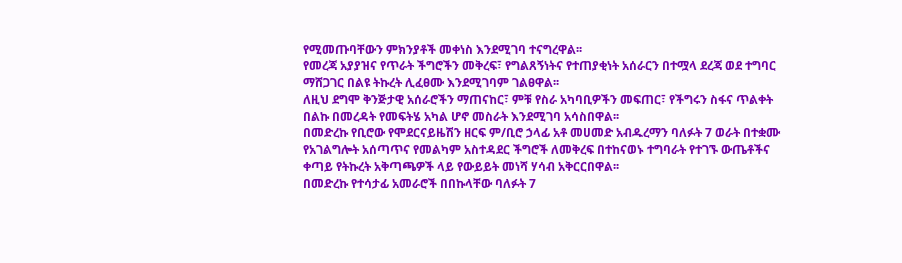የሚመጡባቸውን ምክንያቶች መቀነስ እንደሚገባ ተናግረዋል፡፡
የመረጃ አያያዝና የጥራት ችግሮችን መቅረፍ፣ የግልጸኝነትና የተጠያቂነት አሰራርን በተሟላ ደረጃ ወደ ተግባር ማሸጋገር በልዩ ትኩረት ሊፈፀሙ እንደሚገባም ገልፀዋል፡፡
ለዚህ ደግሞ ቅንጅታዊ አሰራሮችን ማጠናከር፣ ምቹ የስራ አካባቢዎችን መፍጠር፣ የችግሩን ስፋና ጥልቀት በልኩ በመረዳት የመፍትሄ አካል ሆኖ መስራት እንደሚገባ አሳስበዋል፡፡
በመድረኩ የቢሮው የሞደርናይዜሽን ዘርፍ ም/ቢሮ ኃላፊ አቶ መሀመድ አብዱረማን ባለፉት 7 ወራት በተቋሙ የአገልግሎት አሰጣጥና የመልካም አስተዳደር ችግሮች ለመቅረፍ በተከናወኑ ተግባራት የተገኙ ውጤቶችና ቀጣይ የትኩረት አቅጣጫዎች ላይ የውይይት መነሻ ሃሳብ አቅርርበዋል፡፡
በመድረኩ የተሳታፊ አመራሮች በበኩላቸው ባለፉት 7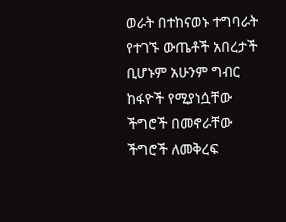ወራት በተከናወኑ ተግባራት የተገኙ ውጤቶች አበረታች ቢሆኑም አሁንም ግብር ከፋዮች የሚያነሷቸው ችግሮች በመኖራቸው ችግሮች ለመቅረፍ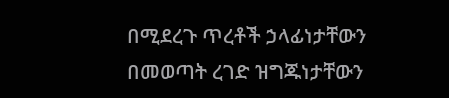በሚደረጉ ጥረቶች ኃላፊነታቸውን በመወጣት ረገድ ዝግጁነታቸውን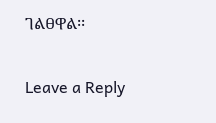ገልፀዋል፡፡

Leave a Reply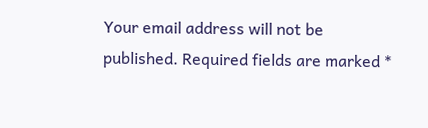Your email address will not be published. Required fields are marked *